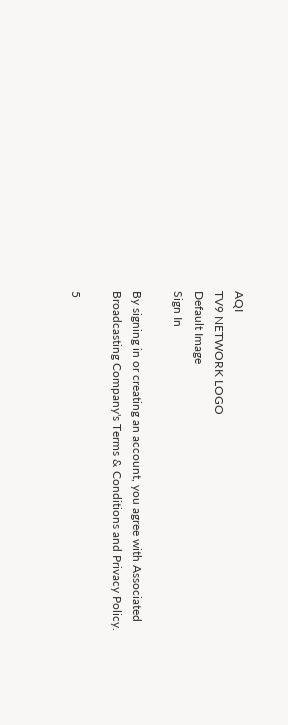AQI
TV9 NETWORK LOGO
Default Image
Sign In

By signing in or creating an account, you agree with Associated Broadcasting Company's Terms & Conditions and Privacy Policy.

5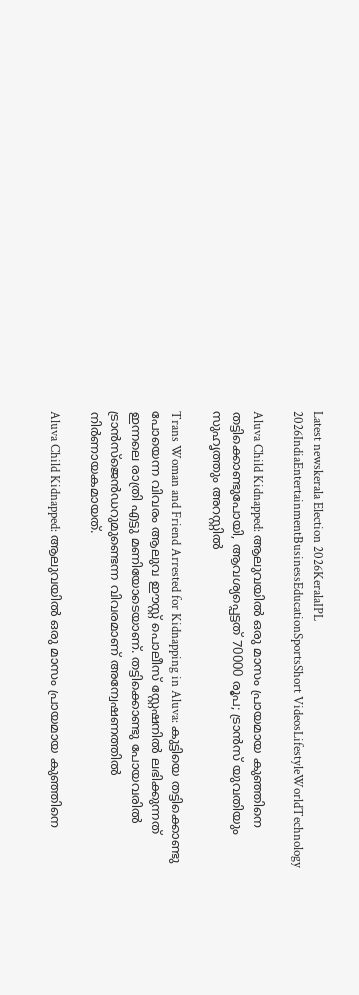Latest newskerala Election 2026KeralaIPL 2026IndiaEntertainmentBusinessEducationSportsShort VideosLifestyleWorldTechnology

Aluva Child Kidnapped: ആലുവയിൽ ഒരു മാസം പ്രായമായ കുഞ്ഞിനെ തട്ടിക്കൊണ്ടുപോയി, ആവശ്യപ്പെട്ടത് 70000 രൂപ; ട്രാൻസ് യുവതിയും സുഹൃത്തും അറസ്റ്റിൽ

Trans Woman and Friend Arrested for Kidnapping in Aluva: കുട്ടിയെ തട്ടിക്കൊണ്ടു പോയെന്ന വിവരം ആലുവ ഈസ്റ്റ് പൊലീസ് സ്റ്റേഷനിൽ ലഭിക്കുന്നത് ഇന്നലെ രാത്രി എട്ടു മണിയോടെയാണ്. തട്ടിക്കൊണ്ടു പോയവരിൽ ട്രാൻസ്ജെൻഡറുമുണ്ടെന്ന വിവരമാണ് അന്വേഷണത്തിൽ നിർണായകമായത്.

Aluva Child Kidnapped: ആലുവയിൽ ഒരു മാസം പ്രായമായ കുഞ്ഞിനെ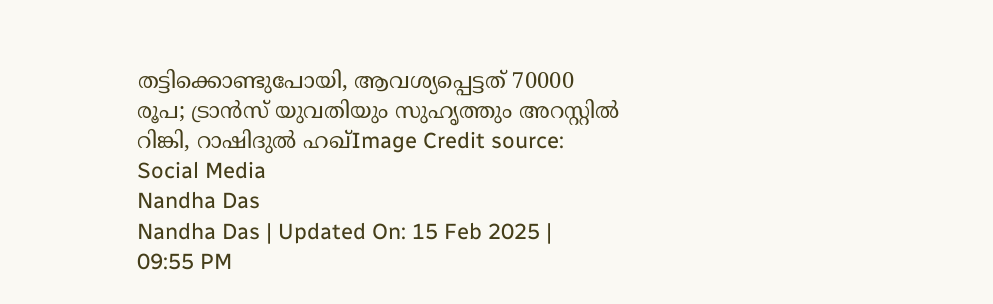തട്ടിക്കൊണ്ടുപോയി, ആവശ്യപ്പെട്ടത് 70000 രൂപ; ട്രാൻസ് യുവതിയും സുഹൃത്തും അറസ്റ്റിൽ
റിങ്കി, റാഷിദുൽ ഹഖ്Image Credit source: Social Media
Nandha Das
Nandha Das | Updated On: 15 Feb 2025 | 09:55 PM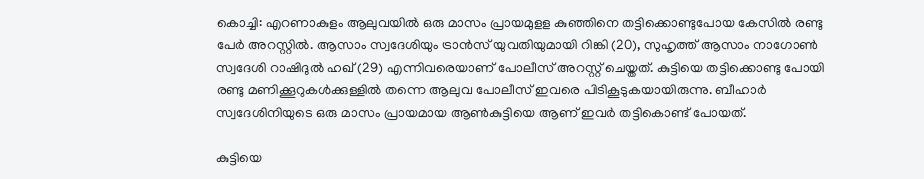കൊച്ചി: എറണാകുളം ആലുവയില്‍ ഒരു മാസം പ്രായമുളള കുഞ്ഞിനെ തട്ടിക്കൊണ്ടുപോയ കേസിൽ രണ്ടു പേർ അറസ്റ്റിൽ. ആസാം സ്വദേശിയും ട്രാൻസ് യുവതിയുമായി റിങ്കി (20), സുഹൃത്ത് ആസാം നാഗോൺ സ്വദേശി റാഷിദുൽ ഹഖ് (29) എന്നിവരെയാണ് പോലീസ് അറസ്റ്റ് ചെയ്തത്. കുട്ടിയെ തട്ടിക്കൊണ്ടു പോയി രണ്ടു മണിക്കൂറുകൾക്കുള്ളിൽ തന്നെ ആലുവ പോലീസ് ഇവരെ പിടികൂടുകയായിരുന്നു. ബീഹാർ സ്വദേശിനിയുടെ ഒരു മാസം പ്രായമായ ആൺകുട്ടിയെ ആണ് ഇവർ തട്ടികൊണ്ട് പോയത്.

കുട്ടിയെ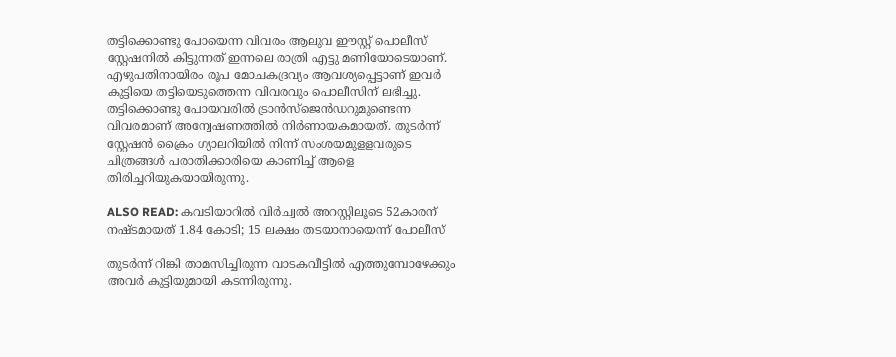തട്ടിക്കൊണ്ടു പോയെന്ന വിവരം ആലുവ ഈസ്റ്റ് പൊലീസ് സ്റ്റേഷനില്‍ കിട്ടുന്നത് ഇന്നലെ രാത്രി എട്ടു മണിയോടെയാണ്. എഴുപതിനായിരം രൂപ മോചകദ്രവ്യം ആവശ്യപ്പെട്ടാണ് ഇവർ കുട്ടിയെ തട്ടിയെടുത്തെന്ന വിവരവും പൊലീസിന് ലഭിച്ചു. തട്ടിക്കൊണ്ടു പോയവരില്‍ ട്രാന്‍സ്ജെന്‍ഡറുമുണ്ടെന്ന വിവരമാണ് അന്വേഷണത്തിൽ നിർണായകമായത്. തുടര്‍ന്ന് സ്റ്റേഷന്‍ ക്രൈം ഗ്യാലറിയില്‍ നിന്ന് സംശയമുളളവരുടെ ചിത്രങ്ങൾ പരാതിക്കാരിയെ കാണിച്ച് ആളെ തിരിച്ചറിയുകയായിരുന്നു.

ALSO READ: കവടിയാറിൽ വിർച്വൽ അറസ്റ്റിലൂടെ 52കാരന് നഷ്ടമായത് 1.84 കോടി; 15 ലക്ഷം തടയാനായെന്ന് പോലീസ്

തുടർന്ന് റിങ്കി താമസിച്ചിരുന്ന വാടകവീട്ടിൽ എത്തുമ്പോഴേക്കും അവര്‍ കുട്ടിയുമായി കടന്നിരുന്നു.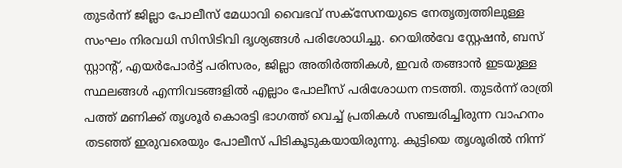തുടർന്ന് ജില്ലാ പോലീസ് മേധാവി വൈഭവ് സക്സേനയുടെ നേതൃത്വത്തിലുള്ള സംഘം നിരവധി സിസിടിവി ദൃശ്യങ്ങൾ പരിശോധിച്ചു. റെയിൽവേ സ്റ്റേഷൻ, ബസ് സ്റ്റാന്റ്, എയർപോർട്ട് പരിസരം, ജില്ലാ അതിർത്തികൾ, ഇവർ തങ്ങാൻ ഇടയുള്ള സ്ഥലങ്ങൾ എന്നിവടങ്ങളിൽ എല്ലാം പോലീസ് പരിശോധന നടത്തി. തുടർന്ന് രാത്രി പത്ത് മണിക്ക് തൃശൂര്‍ കൊരട്ടി ഭാഗത്ത് വെച്ച് പ്രതികൾ സഞ്ചരിച്ചിരുന്ന വാഹനം തടഞ്ഞ് ഇരുവരെയും പോലീസ് പിടികൂടുകയായിരുന്നു. കുട്ടിയെ തൃശൂരിൽ നിന്ന്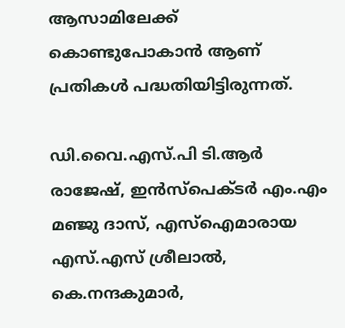ആസാമിലേക്ക് കൊണ്ടുപോകാൻ ആണ് പ്രതികൾ പദ്ധതിയിട്ടിരുന്നത്.

ഡി.വൈ.എസ്.പി ടി.ആര്‍ രാജേഷ്, ഇന്‍സ്‌പെക്ടര്‍ എം.എം മഞ്ജു ദാസ്, എസ്ഐമാരായ എസ്.എസ് ശ്രീലാല്‍, കെ.നന്ദകുമാര്‍,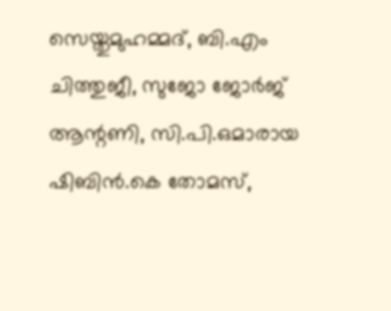സെയ്തുമുഹമ്മദ്, ബി.എം ചിത്തുജീ, സുജോ ജോര്‍ജ് ആന്റണി, സി.പി.ഒമാരായ ഷിബിന്‍.കെ തോമസ്,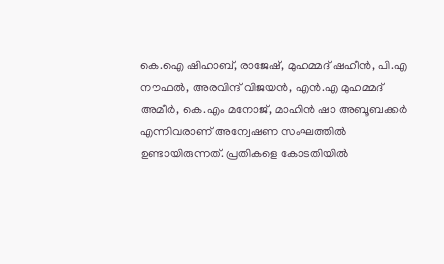കെ.ഐ ഷിഹാബ്, രാജേഷ്, മുഹമ്മദ് ഷഹീന്‍, പി.എ നൗഫല്‍, അരവിന്ദ് വിജയന്‍, എന്‍.എ മുഹമ്മദ് അമീര്‍, കെ.എം മനോജ്, മാഹിന്‍ ഷാ അബൂബക്കര്‍ എന്നിവരാണ് അന്വേഷണ സംഘത്തിൽ ഉണ്ടായിരുന്നത്. പ്രതികളെ കോടതിയില്‍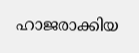ഹാജരാക്കിയ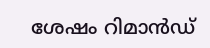ശേഷം റിമാന്‍ഡ്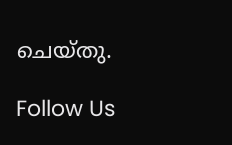ചെയ്തു.

Follow Us